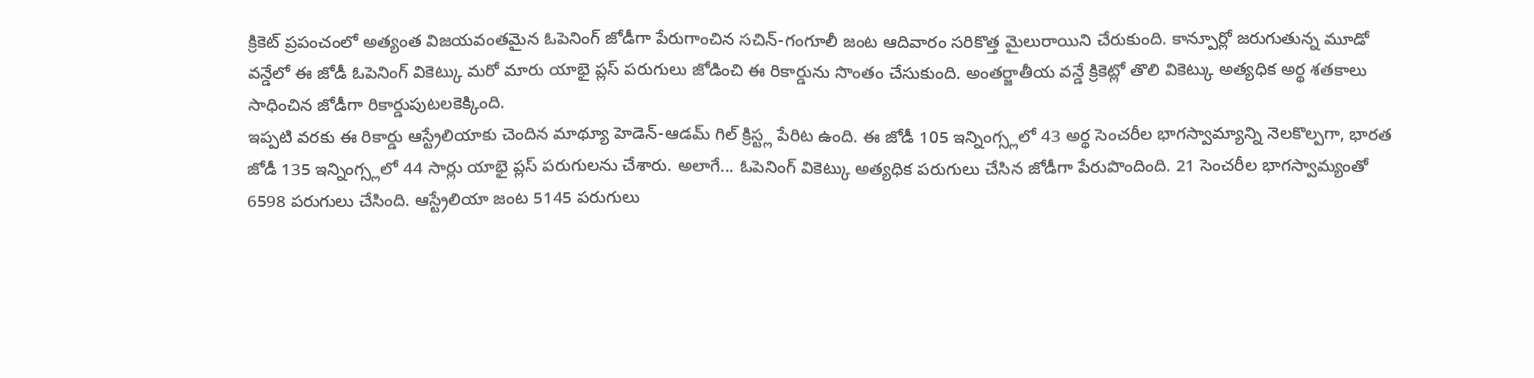క్రికెట్ ప్రపంచంలో అత్యంత విజయవంతమైన ఓపెనింగ్ జోడీగా పేరుగాంచిన సచిన్-గంగూలీ జంట ఆదివారం సరికొత్త మైలురాయిని చేరుకుంది. కాన్పూర్లో జరుగుతున్న మూడో వన్డేలో ఈ జోడీ ఓపెనింగ్ వికెట్కు మరో మారు యాభై ప్లస్ పరుగులు జోడించి ఈ రికార్డును సొంతం చేసుకుంది. అంతర్జాతీయ వన్డే క్రికెట్లో తొలి వికెట్కు అత్యధిక అర్థ శతకాలు సాధించిన జోడీగా రికార్డుపుటలకెక్కింది.
ఇప్పటి వరకు ఈ రికార్డు ఆస్ట్రేలియాకు చెందిన మాథ్యూ హెడెన్-ఆడమ్ గిల్ క్రిస్ట్ల పేరిట ఉంది. ఈ జోడీ 105 ఇన్నింగ్స్లలో 43 అర్థ సెంచరీల భాగస్వామ్యాన్ని నెలకొల్పగా, భారత జోడీ 135 ఇన్నింగ్స్లలో 44 సార్లు యాభై ప్లస్ పరుగులను చేశారు. అలాగే... ఓపెనింగ్ వికెట్కు అత్యధిక పరుగులు చేసిన జోడీగా పేరుపొందింది. 21 సెంచరీల భాగస్వామ్యంతో 6598 పరుగులు చేసింది. ఆస్ట్రేలియా జంట 5145 పరుగులు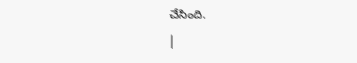చేసింది.
|